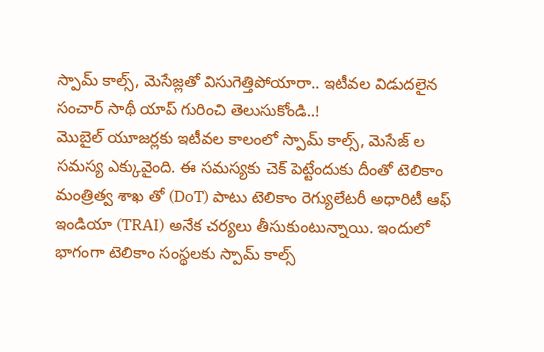స్పామ్ కాల్స్, మెసేజ్లతో విసుగెత్తిపోయారా.. ఇటీవల విడుదలైన సంచార్ సాథీ యాప్ గురించి తెలుసుకోండి..!
మొబైల్ యూజర్లకు ఇటీవల కాలంలో స్పామ్ కాల్స్, మెసేజ్ ల సమస్య ఎక్కువైంది. ఈ సమస్యకు చెక్ పెట్టేందుకు దీంతో టెలికాం మంత్రిత్వ శాఖ తో (DoT) పాటు టెలికాం రెగ్యులేటరీ అధారిటీ ఆఫ్ ఇండియా (TRAI) అనేక చర్యలు తీసుకుంటున్నాయి. ఇందులో భాగంగా టెలికాం సంస్థలకు స్పామ్ కాల్స్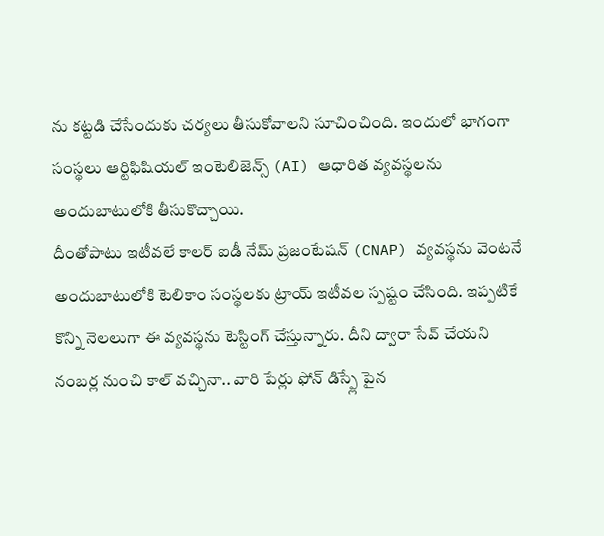ను కట్టడి చేసేందుకు చర్యలు తీసుకోవాలని సూచించింది. ఇందులో భాగంగా సంస్థలు ఆర్టిఫిషియల్ ఇంటెలిజెన్స్ (AI) ఆధారిత వ్యవస్థలను అందుబాటులోకి తీసుకొచ్చాయి.
దీంతోపాటు ఇటీవలే కాలర్ ఐడీ నేమ్ ప్రజంటేషన్ (CNAP) వ్యవస్థను వెంటనే అందుబాటులోకి టెలికాం సంస్థలకు ట్రాయ్ ఇటీవల స్పష్టం చేసింది. ఇప్పటికే కొన్ని నెలలుగా ఈ వ్యవస్థను టెస్టింగ్ చేస్తున్నారు. దీని ద్వారా సేవ్ చేయని నంబర్ల నుంచి కాల్ వచ్చినా.. వారి పేర్లు ఫోన్ డిస్ప్లే పైన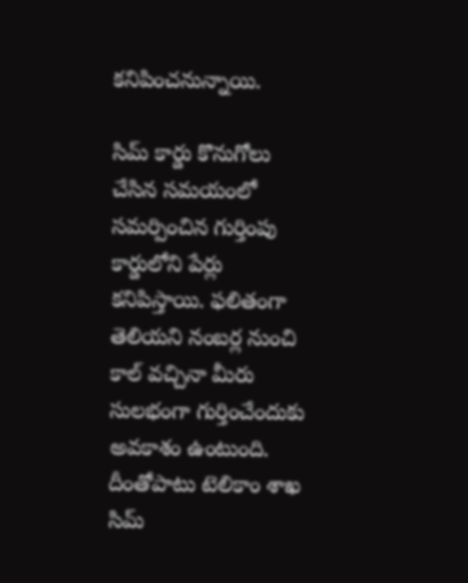కనిపించనున్నాయి.

సిమ్ కార్డు కొనుగోలు చేసిన సమయంలో సమర్పించిన గుర్తింపు కార్డులోని పేర్లు కనిపిస్తాయి. ఫలితంగా తెలియని నంబర్ల నుంచి కాల్ వచ్చినా మీరు సులభంగా గుర్తించేందుకు అవకాశం ఉంటుంది. దీంతోపాటు టెలికాం శాఖ సిమ్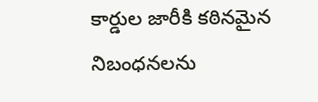కార్డుల జారీకి కఠినమైన నిబంధనలను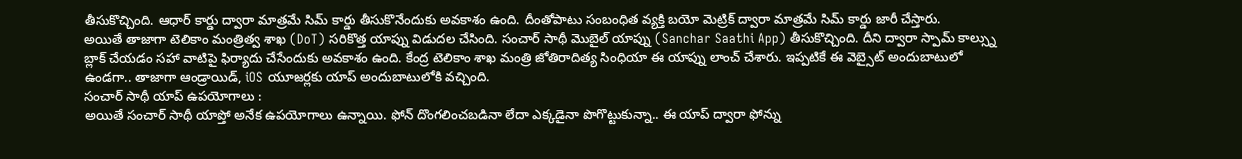తీసుకొచ్చింది. ఆధార్ కార్డు ద్వారా మాత్రమే సిమ్ కార్డు తీసుకొనేందుకు అవకాశం ఉంది. దీంతోపాటు సంబంధిత వ్యక్తి బయో మెట్రిక్ ద్వారా మాత్రమే సిమ్ కార్డు జారీ చేస్తారు.
అయితే తాజాగా టెలికాం మంత్రిత్వ శాఖ (DoT) సరికొత్త యాప్ను విడుదల చేసింది. సంచార్ సాథీ మొబైల్ యాప్ను (Sanchar Saathi App) తీసుకొచ్చింది. దీని ద్వారా స్పామ్ కాల్స్ను బ్లాక్ చేయడం సహా వాటిపై ఫిర్యాదు చేసేందుకు అవకాశం ఉంది. కేంద్ర టెలికాం శాఖ మంత్రి జోతిరాదిత్య సింధియా ఈ యాప్ను లాంచ్ చేశారు. ఇప్పటికే ఈ వెబ్సైట్ అందుబాటులో ఉండగా.. తాజాగా ఆండ్రాయిడ్, iOS యూజర్లకు యాప్ అందుబాటులోకి వచ్చింది.
సంచార్ సాథీ యాప్ ఉపయోగాలు :
అయితే సంచార్ సాథీ యాప్తో అనేక ఉపయోగాలు ఉన్నాయి. ఫోన్ దొంగలించబడినా లేదా ఎక్కడైనా పొగొట్టుకున్నా.. ఈ యాప్ ద్వారా ఫోన్ను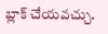బ్లాక్ చేయవచ్చు.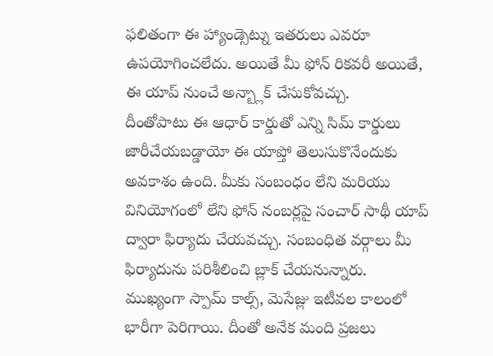ఫలితంగా ఈ హ్యాండ్సెట్ను ఇతరులు ఎవరూ ఉపయోగించలేదు. అయితే మీ ఫోన్ రికవరీ అయితే, ఈ యాప్ నుంచే అన్బ్లాక్ చేసుకోవచ్చు.
దీంతోపాటు ఈ ఆధార్ కార్డుతో ఎన్ని సిమ్ కార్డులు జారీచేయబడ్డాయో ఈ యాప్తో తెలుసుకొనేందుకు అవకాశం ఉంది. మీకు సంబంధం లేని మరియు వినియోగంలో లేని ఫోన్ నంబర్లపై సంచార్ సాథీ యాప్ ద్వారా ఫిర్యాదు చేయవచ్చు. సంబంధిత వర్గాలు మీ ఫిర్యాదును పరిశీలించి బ్లాక్ చేయనున్నారు.
ముఖ్యంగా స్పామ్ కాల్స్, మెసేజ్లు ఇటీవల కాలంలో భారీగా పెరిగాయి. దీంతో అనేక మంది ప్రజలు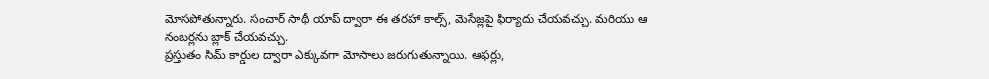మోసపోతున్నారు. సంచార్ సాథీ యాప్ ద్వారా ఈ తరహా కాల్స్, మెసేజ్లపై ఫిర్యాదు చేయవచ్చు. మరియు ఆ నంబర్లను బ్లాక్ చేయవచ్చు.
ప్రస్తుతం సిమ్ కార్డుల ద్వారా ఎక్కువగా మోసాలు జరుగుతున్నాయి. ఆఫర్లు,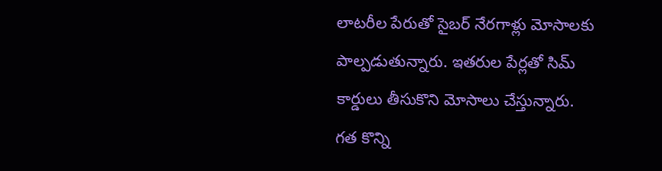లాటరీల పేరుతో సైబర్ నేరగాళ్లు మోసాలకు పాల్పడుతున్నారు. ఇతరుల పేర్లతో సిమ్ కార్డులు తీసుకొని మోసాలు చేస్తున్నారు. గత కొన్ని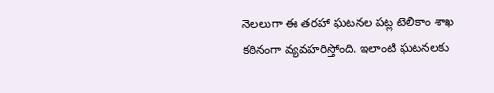నెలలుగా ఈ తరహా ఘటనల పట్ల టెలికాం శాఖ కఠినంగా వ్యవహరిస్తోంది. ఇలాంటి ఘటనలకు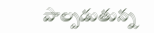పాల్పడుతున్న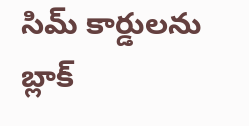సిమ్ కార్డులను బ్లాక్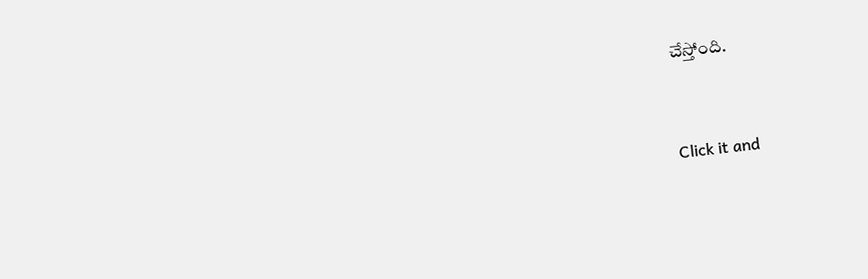చేస్తోంది.


Click it and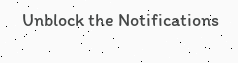Unblock the Notifications